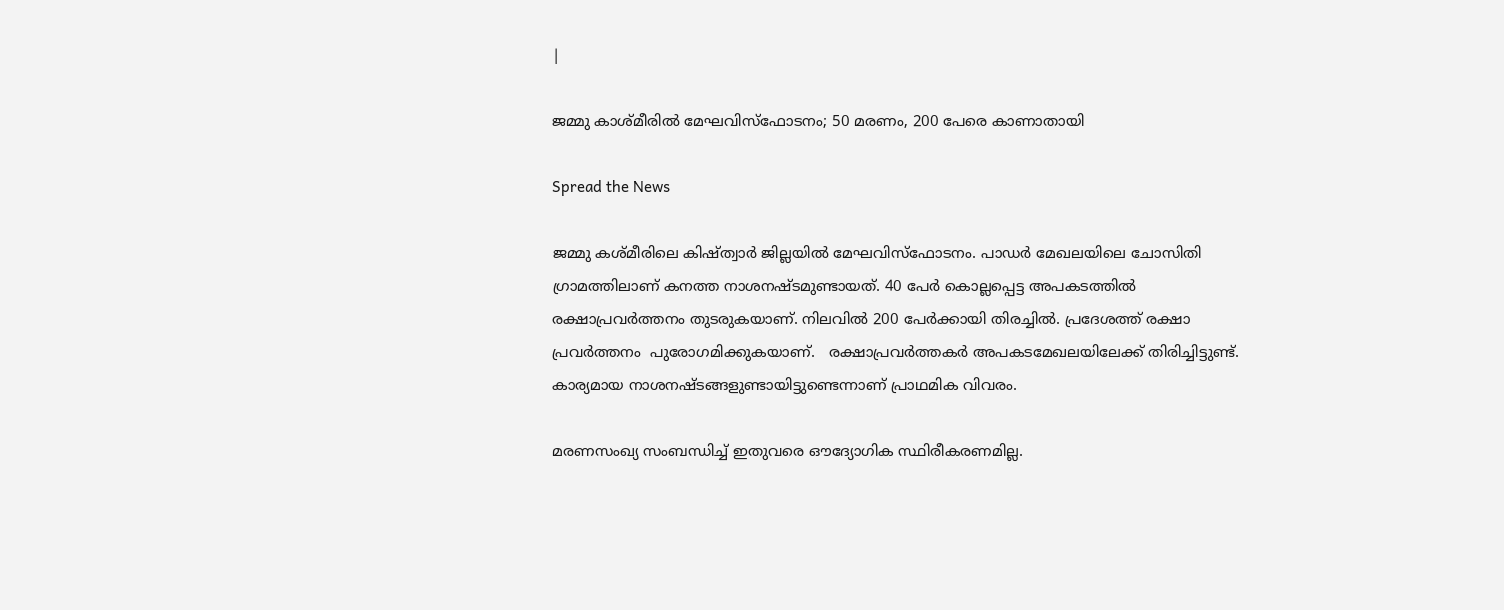|

ജമ്മു കാശ്മീരിൽ മേഘവിസ്ഫോടനം; 50 മരണം, 200 പേരെ കാണാതായി

Spread the News

ജമ്മു കശ്മീരിലെ കിഷ്ത്വാർ ജില്ലയിൽ മേഘവിസ്ഫോടനം. പാഡർ മേഖലയിലെ ചോസിതി ഗ്രാമത്തിലാണ് കനത്ത നാശനഷ്ടമുണ്ടായത്. 40 പേർ കൊല്ലപ്പെട്ട അപകടത്തിൽ രക്ഷാപ്രവർത്തനം തുടരുകയാണ്. നിലവിൽ 200 പേർക്കായി തിരച്ചിൽ. പ്രദേശത്ത് രക്ഷാ പ്രവർത്തനം  പുരോഗമിക്കുകയാണ്.   രക്ഷാപ്രവർത്തകർ അപകടമേഖലയിലേക്ക് തിരിച്ചിട്ടുണ്ട്. കാര്യമായ നാശനഷ്ടങ്ങളുണ്ടായിട്ടുണ്ടെന്നാണ് പ്രാഥമിക വിവരം.

മരണസംഖ്യ സംബന്ധിച്ച് ഇതുവരെ ഔദ്യോഗിക സ്ഥിരീകരണമില്ല.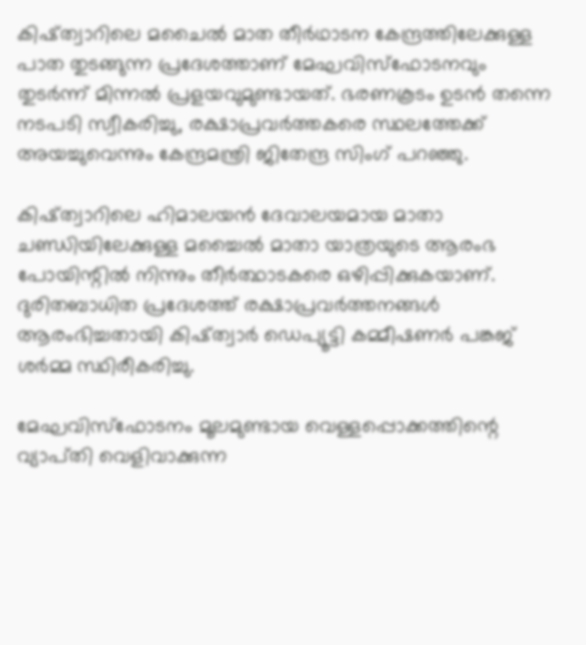കിഷ്ത്വാറിലെ മചൈൽ മാത തീർഥാടന കേന്ദ്രത്തിലേക്കുള്ള പാത തുടങ്ങുന്ന പ്രദേശത്താണ് മേഘവിസ്ഫോടനവും തുടർന്ന് മിന്നൽ പ്രളയവുമുണ്ടായത്. ഭരണകൂടം ഉടൻ തന്നെ നടപടി സ്വീകരിച്ചു, രക്ഷാപ്രവർത്തകരെ സ്ഥലത്തേക്ക് അയച്ചുവെന്നും കേന്ദ്രമന്ത്രി ജിതേന്ദ്ര സിംഗ് പറഞ്ഞു.

കിഷ്ത്വാറിലെ ഹിമാലയൻ ദേവാലയമായ മാതാ ചണ്ഡിയിലേക്കുള്ള മച്ചൈൽ മാതാ യാത്രയുടെ ആരംഭ പോയിന്റിൽ നിന്നും തീർത്ഥാടകരെ ഒഴിപ്പിക്കുകയാണ്. ദുരിതബാധിത പ്രദേശത്ത് രക്ഷാപ്രവർത്തനങ്ങൾ ആരംഭിച്ചതായി കിഷ്ത്വാർ ഡെപ്യൂട്ടി കമ്മീഷണർ പങ്കജ് ശർമ്മ സ്ഥിരീകരിച്ചു.

മേഘവിസ്ഫോടനം മൂലമുണ്ടായ വെള്ളപ്പൊക്കത്തിന്റെ വ്യാപ്‌തി വെളിവാക്കുന്ന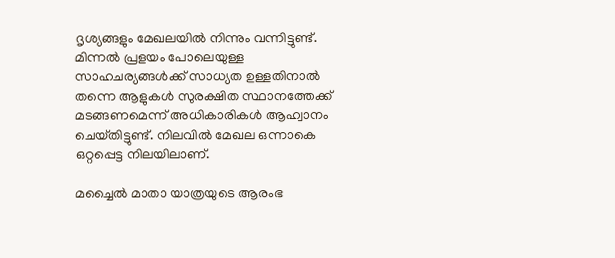ദൃശ്യങ്ങളും മേഖലയിൽ നിന്നും വന്നിട്ടുണ്ട്. മിന്നൽ പ്രളയം പോലെയുള്ള സാഹചര്യങ്ങൾക്ക് സാധ്യത ഉള്ളതിനാൽ തന്നെ ആളുകൾ സുരക്ഷിത സ്ഥാനത്തേക്ക് മടങ്ങണമെന്ന് അധികാരികൾ ആഹ്വാനം ചെയ്‌തിട്ടുണ്ട്‌. നിലവിൽ മേഖല ഒന്നാകെ ഒറ്റപ്പെട്ട നിലയിലാണ്.

മച്ചൈൽ മാതാ യാത്രയുടെ ആരംഭ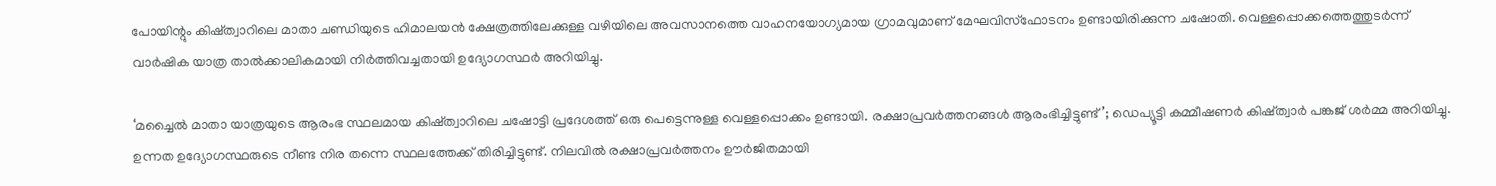പോയിന്റും കിഷ്ത്വാറിലെ മാതാ ചണ്ഡിയുടെ ഹിമാലയൻ ക്ഷേത്രത്തിലേക്കുള്ള വഴിയിലെ അവസാനത്തെ വാഹനയോഗ്യമായ ഗ്രാമവുമാണ് മേഘവിസ്‌ഫോടനം ഉണ്ടായിരിക്കുന്ന ചഷോതി. വെള്ളപ്പൊക്കത്തെത്തുടർന്ന് വാർഷിക യാത്ര താൽക്കാലികമായി നിർത്തിവച്ചതായി ഉദ്യോഗസ്ഥർ അറിയിച്ചു.

‘മച്ചൈൽ മാതാ യാത്രയുടെ ആരംഭ സ്ഥലമായ കിഷ്ത്വാറിലെ ചഷോട്ടി പ്രദേശത്ത് ഒരു പെട്ടെന്നുള്ള വെള്ളപ്പൊക്കം ഉണ്ടായി. രക്ഷാപ്രവർത്തനങ്ങൾ ആരംഭിച്ചിട്ടുണ്ട്’; ഡെപ്യൂട്ടി കമ്മീഷണർ കിഷ്ത്വാർ പങ്കജ് ശർമ്മ അറിയിച്ചു. ഉന്നത ഉദ്യോഗസ്ഥരുടെ നീണ്ട നിര തന്നെ സ്ഥലത്തേക്ക് തിരിച്ചിട്ടുണ്ട്. നിലവിൽ രക്ഷാപ്രവർത്തനം ഊർജിതമായി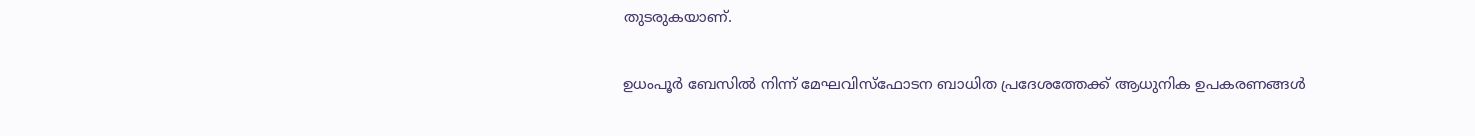തുടരുകയാണ്.

ഉധംപൂർ ബേസിൽ നിന്ന് മേഘവിസ്ഫോടന ബാധിത പ്രദേശത്തേക്ക് ആധുനിക ഉപകരണങ്ങൾ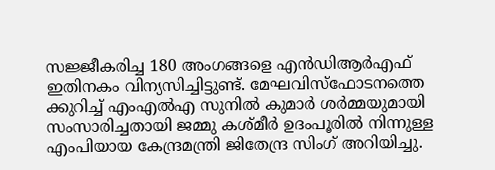സജ്ജീകരിച്ച 180 അംഗങ്ങളെ എൻ‌ഡി‌ആർ‌എഫ് ഇതിനകം വിന്യസിച്ചിട്ടുണ്ട്. മേഘവിസ്ഫോടനത്തെ ക്കുറിച്ച് എംഎൽഎ സുനിൽ കുമാർ ശർമ്മയുമായി സംസാരിച്ചതായി ജമ്മു കശ്‌മീർ ഉദംപൂരിൽ നിന്നുള്ള എംപിയായ കേന്ദ്രമന്ത്രി ജിതേന്ദ്ര സിംഗ് അറിയിച്ചു.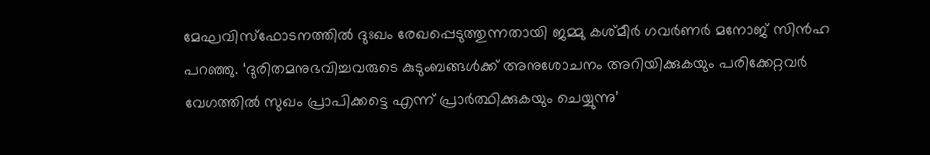മേഘവിസ്ഫോടനത്തിൽ ദുഃഖം രേഖപ്പെടുത്തുന്നതായി ജമ്മു കശ്‌മീർ ഗവർണർ മനോജ് സിൻഹ പറഞ്ഞു. ‘ദുരിതമനുഭവിച്ചവരുടെ കുടുംബങ്ങൾക്ക് അനുശോചനം അറിയിക്കുകയും പരിക്കേറ്റവർ വേഗത്തിൽ സുഖം പ്രാപിക്കട്ടെ എന്ന് പ്രാർത്ഥിക്കുകയും ചെയ്യുന്നു’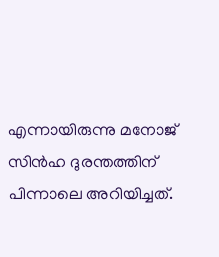എന്നായിരുന്നു മനോജ് സിൻഹ ദുരന്തത്തിന് പിന്നാലെ അറിയിച്ചത്.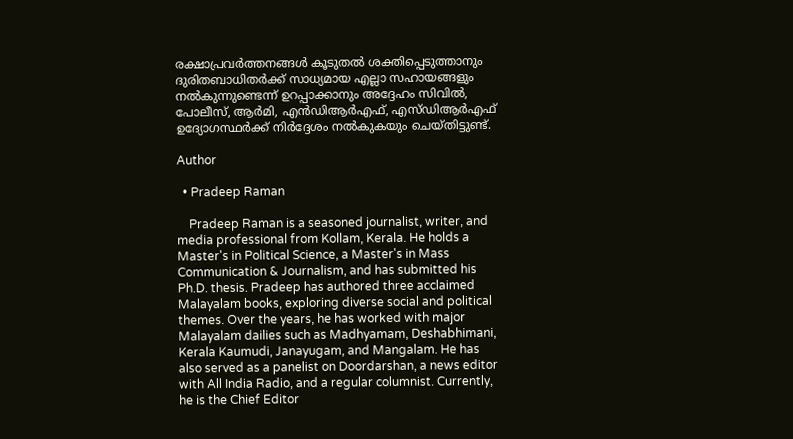രക്ഷാപ്രവർത്തനങ്ങൾ കൂടുതൽ ശക്തിപ്പെടുത്താനും ദുരിതബാധിതർക്ക് സാധ്യമായ എല്ലാ സഹായങ്ങളും നൽകുന്നുണ്ടെന്ന് ഉറപ്പാക്കാനും അദ്ദേഹം സിവിൽ, പോലീസ്, ആർമി, എൻഡിആർഎഫ്, എസ്‌ഡിആർഎഫ് ഉദ്യോഗസ്ഥർക്ക് നിർദ്ദേശം നൽകുകയും ചെയ്‌തിട്ടുണ്ട്‌.

Author

  • Pradeep Raman

    Pradeep Raman is a seasoned journalist, writer, and media professional from Kollam, Kerala. He holds a Master's in Political Science, a Master's in Mass Communication & Journalism, and has submitted his Ph.D. thesis. Pradeep has authored three acclaimed Malayalam books, exploring diverse social and political themes. Over the years, he has worked with major Malayalam dailies such as Madhyamam, Deshabhimani, Kerala Kaumudi, Janayugam, and Mangalam. He has also served as a panelist on Doordarshan, a news editor with All India Radio, and a regular columnist. Currently, he is the Chief Editor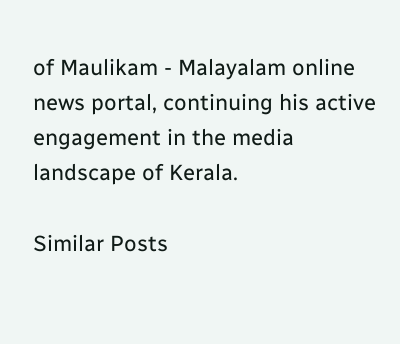of Maulikam - Malayalam online news portal, continuing his active engagement in the media landscape of Kerala.

Similar Posts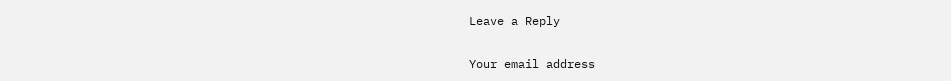Leave a Reply

Your email address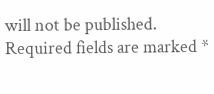will not be published. Required fields are marked *